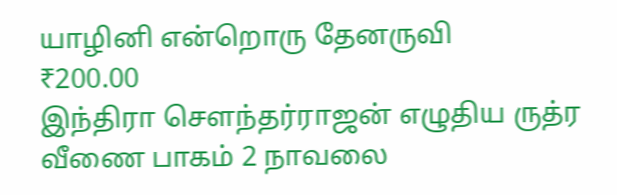யாழினி என்றொரு தேனருவி
₹200.00
இந்திரா சௌந்தர்ராஜன் எழுதிய ருத்ர வீணை பாகம் 2 நாவலை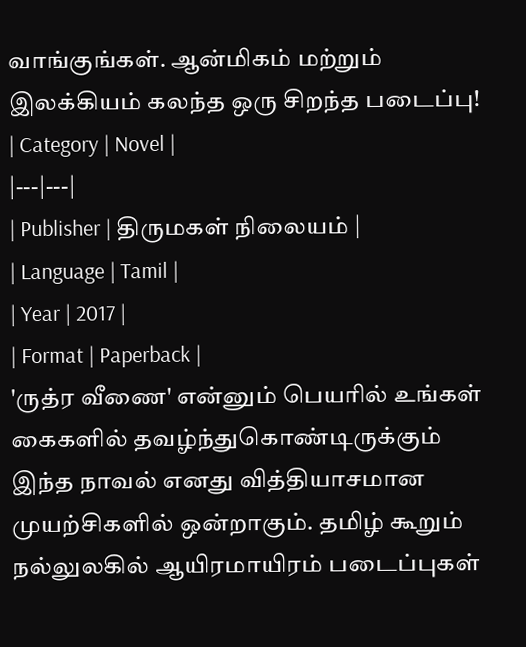வாங்குங்கள். ஆன்மிகம் மற்றும் இலக்கியம் கலந்த ஒரு சிறந்த படைப்பு!
| Category | Novel |
|---|---|
| Publisher | திருமகள் நிலையம் |
| Language | Tamil |
| Year | 2017 |
| Format | Paperback |
'ருத்ர வீணை' என்னும் பெயரில் உங்கள் கைகளில் தவழ்ந்துகொண்டிருக்கும் இந்த நாவல் எனது வித்தியாசமான முயற்சிகளில் ஒன்றாகும். தமிழ் கூறும் நல்லுலகில் ஆயிரமாயிரம் படைப்புகள்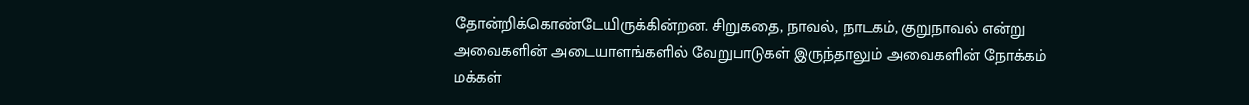தோன்றிக்கொண்டேயிருக்கின்றன. சிறுகதை, நாவல், நாடகம், குறுநாவல் என்று அவைகளின் அடையாளங்களில் வேறுபாடுகள் இருந்தாலும் அவைகளின் நோக்கம் மக்கள்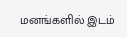மனங்களில் இடம்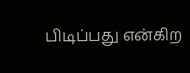பிடிப்பது என்கிற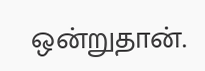ஒன்றுதான்.